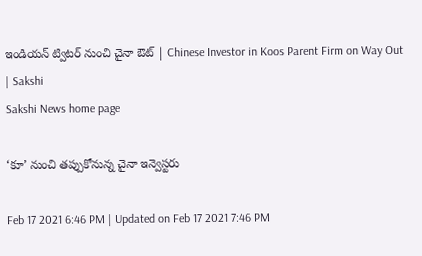ఇండియన్ ట్విటర్ నుంచి చైనా ఔట్ | Chinese Investor in Koos Parent Firm on Way Out | Sakshi
Sakshi News home page

‘కూ’ నుంచి తప్పుకోనున్న చైనా ఇన్వెస్టరు

Feb 17 2021 6:46 PM | Updated on Feb 17 2021 7:46 PM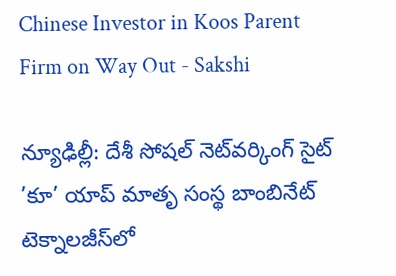Chinese Investor in Koos Parent Firm on Way Out - Sakshi

న్యూఢిల్లీ: దేశీ సోషల్‌ నెట్‌వర్కింగ్‌ సైట్‌ ’కూ’ యాప్ మాతృ సంస్థ బాంబినేట్‌ టెక్నాలజీస్‌లో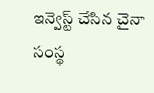ఇన్వెస్ట్‌ చేసిన చైనా సంస్థ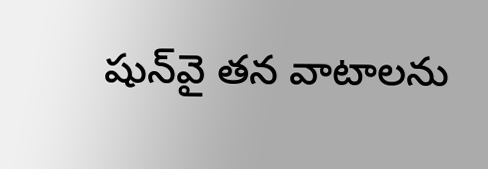షున్‌వై తన వాటాలను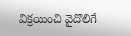విక్రయించి వైదొలిగే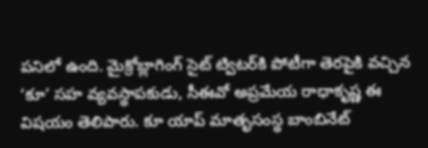పనిలో ఉంది. మైక్రోబ్లాగింగ్‌ సైట్‌ ట్విటర్‌కి పోటీగా తెరపైకి వచ్చిన ‘కూ’ సహ వ్యవస్థాపకుడు, సీఈవో అప్రమేయ రాధాకృష్ణ ఈ విషయం తెలిపారు. కూ యాప్ మాతృసంస్థ బాంబినేట్‌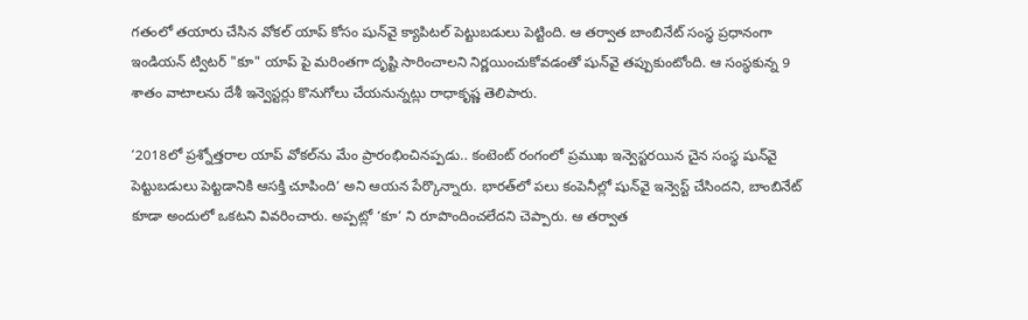గతంలో తయారు చేసిన వోకల్‌ యాప్‌ కోసం షున్‌వై క్యాపిటల్‌ పెట్టుబడులు పెట్టింది. ఆ తర్వాత బాంబినేట్‌ సంస్థ ప్రధానంగా ఇండియన్ ట్విటర్ "కూ" యాప్ పై మరింతగా దృష్టి సారించాలని నిర్ణయించుకోవడంతో షున్‌వై తప్పుకుంటోంది. ఆ సంస్థకున్న 9 శాతం వాటాలను దేశీ ఇన్వెస్టర్లు కొనుగోలు చేయనున్నట్లు రాధాకృష్ణ తెలిపారు.

‘2018లో ప్రశ్నోత్తరాల యాప్‌ వోకల్‌ను మేం ప్రారంభించినప్పడు.. కంటెంట్‌ రంగంలో ప్రముఖ ఇన్వెస్టరయిన చైన సంస్థ షున్‌వై పెట్టుబడులు పెట్టడానికి ఆసక్తి చూపింది‘ అని ఆయన పేర్కొన్నారు. భారత్‌లో పలు కంపెనీల్లో షున్‌వై ఇన్వెస్ట్‌ చేసిందని, బాంబినేట్‌ కూడా అందులో ఒకటని వివరించారు. అప్పట్లో ‘కూ’ ని రూపొందించలేదని చెప్పారు. ఆ తర్వాత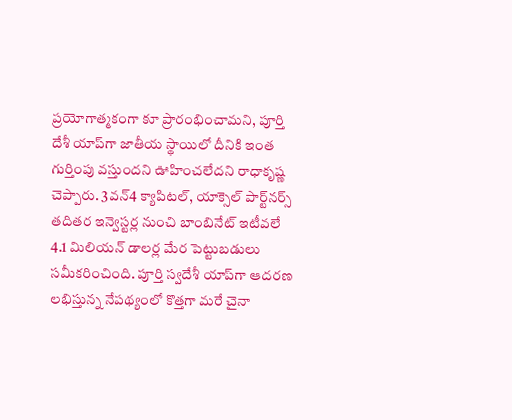ప్రయోగాత్మకంగా కూ ప్రారంభించామని, పూర్తి దేశీ యాప్‌గా జాతీయ స్థాయిలో దీనికి ఇంత గుర్తింపు వస్తుందని ఊహించలేదని రాధాకృష్ణ చెప్పారు. 3వన్‌4 క్యాపిటల్, యాక్సెల్‌ పార్ట్‌నర్స్‌ తదితర ఇన్వెస్టర్ల నుంచి బాంబినేట్‌ ఇటీవలే 4.1 మిలియన్‌ డాలర్ల మేర పెట్టుబడులు సమీకరించింది. పూర్తి స్వదేశీ యాప్‌గా ఆదరణ లభిస్తున్న నేపథ్యంలో కొత్తగా మరే చైనా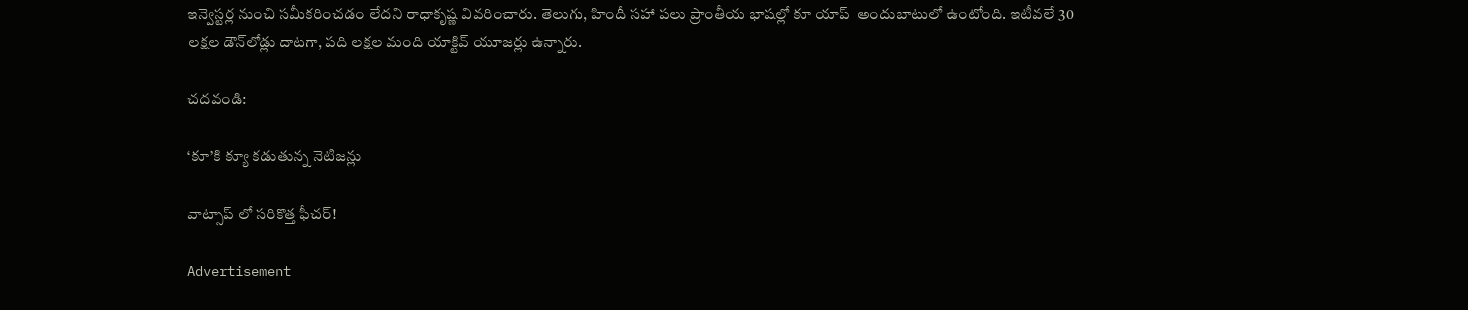ఇన్వెస్టర్ల నుంచి సమీకరించడం లేదని రాధాకృష్ణ వివరించారు. తెలుగు, హిందీ సహా పలు ప్రాంతీయ భాషల్లో కూ యాప్  అందుబాటులో ఉంటోంది. ఇటీవలే 30 లక్షల డౌన్‌లోడ్లు దాటగా, పది లక్షల మంది యాక్టివ్‌ యూజర్లు ఉన్నారు.

చదవండి:

‘కూ’కి క్యూ కడుతున్న నెటిజన్లు

వాట్సాప్ లో సరికొత్త ఫీచర్!

Advertisement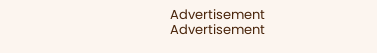Advertisement
Advertisement